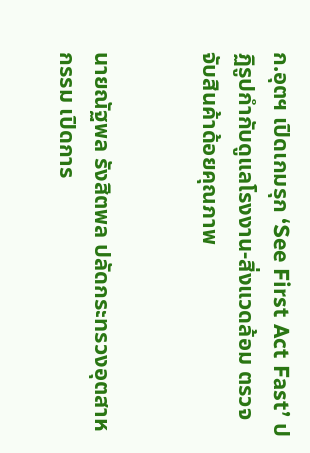ก.อุตฯ เปิดเกมรุก ‘See First Act Fast’ ปฏิรูปกำกับดูแลโรงงาน-สิ่งแวดล้อม ตรวจจับสินค้าด้อยคุณภาพ


นายณัฐพล รังสิตพล ปลัดกระทรวงอุตสาหกรรม เปิดการ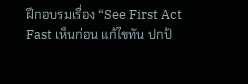ฝึกอบรมเรื่อง “See First Act Fast เห็นก่อน แก้ไขทัน ปกป้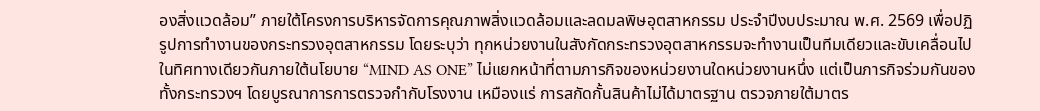องสิ่งแวดล้อม” ภายใต้โครงการบริหารจัดการคุณภาพสิ่งแวดล้อมและลดมลพิษอุตสาหกรรม ประจำปีงบประมาณ พ.ศ. 2569 เพื่อปฏิรูปการทำงานของกระทรวงอุตสาหกรรม โดยระบุว่า ทุกหน่วยงานในสังกัดกระทรวงอุตสาหกรรมจะทำงานเป็นทีมเดียวและขับเคลื่อนไปในทิศทางเดียวกันภายใต้นโยบาย “MIND AS ONE” ไม่แยกหน้าที่ตามภารกิจของหน่วยงานใดหน่วยงานหนึ่ง แต่เป็นภารกิจร่วมกันของทั้งกระทรวงฯ โดยบูรณาการการตรวจกำกับโรงงาน เหมืองแร่ การสกัดกั้นสินค้าไม่ได้มาตรฐาน ตรวจภายใต้มาตร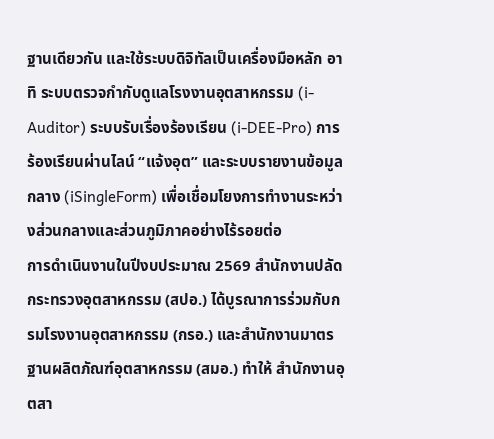ฐานเดียวกัน และใช้ระบบดิจิทัลเป็นเครื่องมือหลัก อาทิ ระบบตรวจกำกับดูแลโรงงานอุตสาหกรรม (i-Auditor) ระบบรับเรื่องร้องเรียน (i-DEE-Pro) การร้องเรียนผ่านไลน์ “แจ้งอุต” และระบบรายงานข้อมูลกลาง (iSingleForm) เพื่อเชื่อมโยงการทำงานระหว่างส่วนกลางและส่วนภูมิภาคอย่างไร้รอยต่อ
การดำเนินงานในปีงบประมาณ 2569 สำนักงานปลัดกระทรวงอุตสาหกรรม (สปอ.) ได้บูรณาการร่วมกับกรมโรงงานอุตสาหกรรม (กรอ.) และสำนักงานมาตรฐานผลิตภัณฑ์อุตสาหกรรม (สมอ.) ทำให้ สำนักงานอุตสา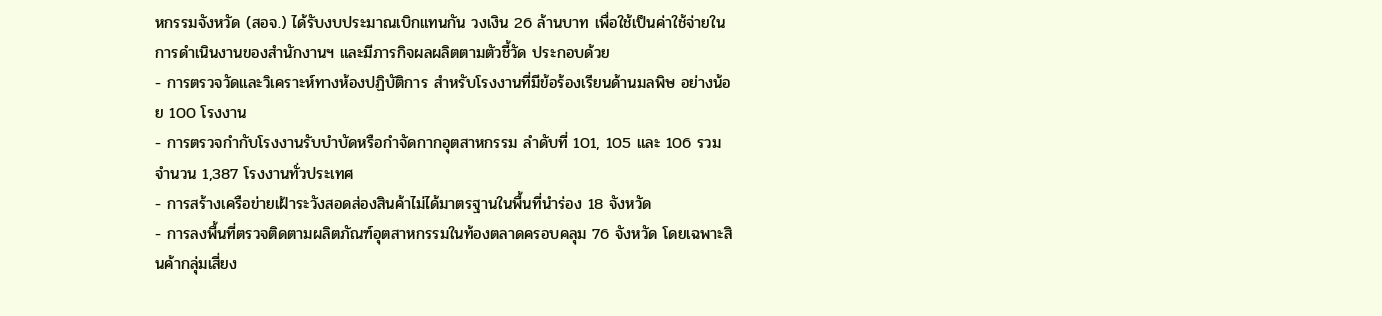หกรรมจังหวัด (สอจ.) ได้รับงบประมาณเบิกแทนกัน วงเงิน 26 ล้านบาท เพื่อใช้เป็นค่าใช้จ่ายในการดำเนินงานของสำนักงานฯ และมีภารกิจผลผลิตตามตัวชี้วัด ประกอบด้วย
- การตรวจวัดและวิเคราะห์ทางห้องปฏิบัติการ สำหรับโรงงานที่มีข้อร้องเรียนด้านมลพิษ อย่างน้อย 100 โรงงาน
- การตรวจกำกับโรงงานรับบำบัดหรือกำจัดกากอุตสาหกรรม ลำดับที่ 101, 105 และ 106 รวมจำนวน 1,387 โรงงานทั่วประเทศ
- การสร้างเครือข่ายเฝ้าระวังสอดส่องสินค้าไม่ได้มาตรฐานในพื้นที่นำร่อง 18 จังหวัด
- การลงพื้นที่ตรวจติดตามผลิตภัณฑ์อุตสาหกรรมในท้องตลาดครอบคลุม 76 จังหวัด โดยเฉพาะสินค้ากลุ่มเสี่ยง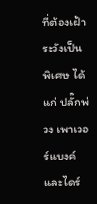ที่ต้องเฝ้าระวังเป็นพิเศษ ได้แก่ ปลั๊กพ่วง เพาเวอร์แบงค์ และไดร์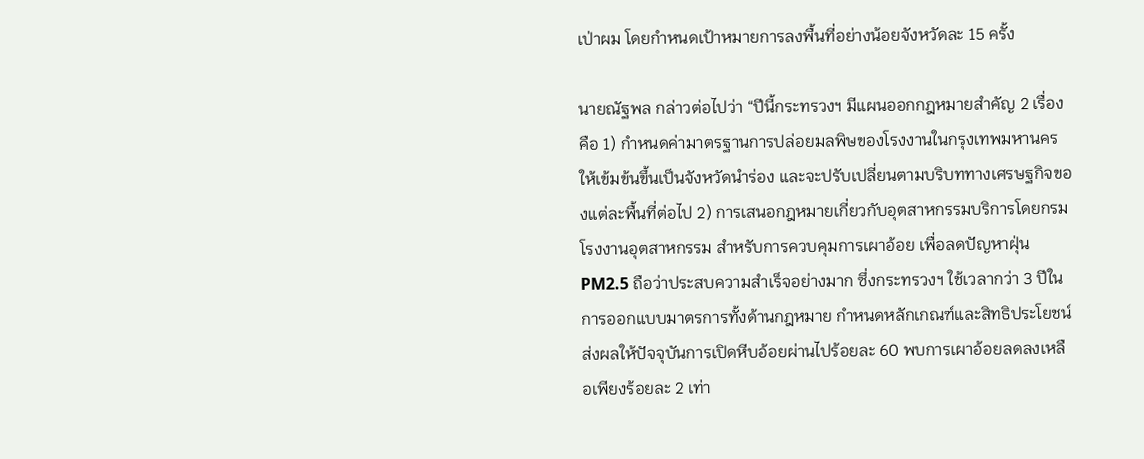เป่าผม โดยกำหนดเป้าหมายการลงพื้นที่อย่างน้อยจังหวัดละ 15 ครั้ง

นายณัฐพล กล่าวต่อไปว่า “ปีนี้กระทรวงฯ มีแผนออกกฎหมายสำคัญ 2 เรื่อง คือ 1) กำหนดค่ามาตรฐานการปล่อยมลพิษของโรงงานในกรุงเทพมหานครให้เข้มข้นขึ้นเป็นจังหวัดนำร่อง และจะปรับเปลี่ยนตามบริบททางเศรษฐกิจของแต่ละพื้นที่ต่อไป 2) การเสนอกฎหมายเกี่ยวกับอุตสาหกรรมบริการโดยกรมโรงงานอุตสาหกรรม สำหรับการควบคุมการเผาอ้อย เพื่อลดปัญหาฝุ่น PM2.5 ถือว่าประสบความสำเร็จอย่างมาก ซึ่งกระทรวงฯ ใช้เวลากว่า 3 ปีในการออกแบบมาตรการทั้งด้านกฎหมาย กำหนดหลักเกณฑ์และสิทธิประโยชน์ ส่งผลให้ปัจจุบันการเปิดหีบอ้อยผ่านไปร้อยละ 60 พบการเผาอ้อยลดลงเหลือเพียงร้อยละ 2 เท่า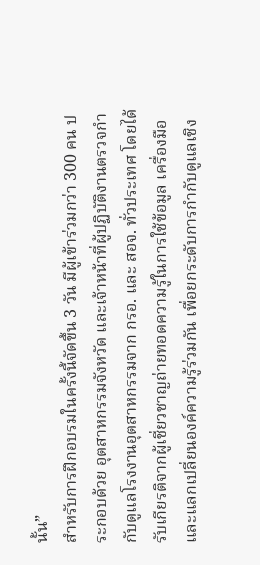นั้น”
สำหรับการฝึกอบรมในครั้งนี้จัดขึ้น 3 วัน มีผู้เข้าร่วมกว่า 300 คน ประกอบด้วย อุตสาหกรรมจังหวัด และเจ้าหน้าที่ผู้ปฏิบัติงานตรวจกำกับดูแลโรงงานอุตสาหกรรมจาก กรอ. และ สอจ. ทั่วประเทศ โดยได้รับเกียรติจากผู้เชี่ยวชาญถ่ายทอดความรู้ในการใช้ข้อมูล เครื่องมือ และแลกเปลี่ยนองค์ความรู้ร่วมกัน เพื่อยกระดับการกำกับดูแลเชิง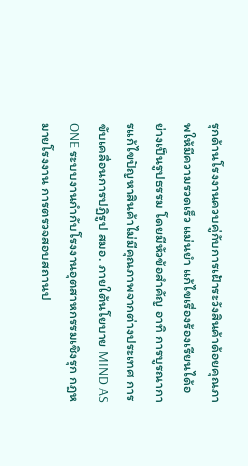รุกด้านโรงงานควบคู่กับการเฝ้าระวังสินค้าด้อยคุณภาพให้มีความรวดเร็ว แม่นยำ แก้ไขเรื่องร้องเรียนได้อย่างเป็นรูปธรรม โดยมีหัวข้อสำคัญ อาทิ การบูรณาการแก้ไขปัญหาสินค้าไม่มีคุณภาพจากต่างประเทศ การขับเคลื่อนการปฏิรูป สมอ. ภายใต้นโยบาย MIND AS ONE ระบบงานกำกับโรงงานอุตสาหกรรมเชิงรุก กฎหมายโรงงาน การตรวจสอบสถานป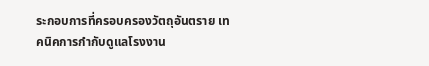ระกอบการที่ครอบครองวัตถุอันตราย เทคนิคการกำกับดูแลโรงงาน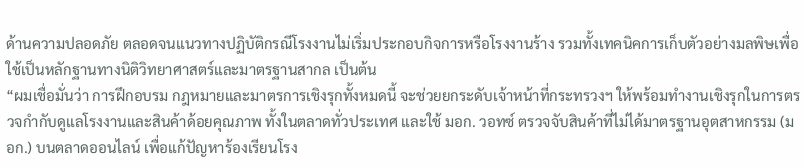ด้านความปลอดภัย ตลอดจนแนวทางปฏิบัติกรณีโรงงานไม่เริ่มประกอบกิจการหรือโรงงานร้าง รวมทั้งเทคนิคการเก็บตัวอย่างมลพิษเพื่อใช้เป็นหลักฐานทางนิติวิทยาศาสตร์และมาตรฐานสากล เป็นต้น
“ผมเชื่อมั่นว่า การฝึกอบรม กฎหมายและมาตรการเชิงรุกทั้งหมดนี้ จะช่วยยกระดับเจ้าหน้าที่กระทรวงฯ ให้พร้อมทำงานเชิงรุกในการตรวจกำกับดูแลโรงงานและสินค้าด้อยคุณภาพ ทั้งในตลาดทั่วประเทศ และใช้ มอก. วอทซ์ ตรวจจับสินค้าที่ไม่ได้มาตรฐานอุตสาหกรรม (มอก.) บนตลาดออนไลน์ เพื่อแก้ปัญหาร้องเรียนโรง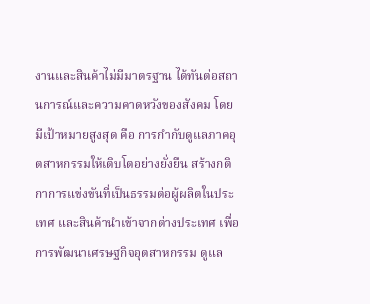งานและสินค้าไม่มีมาตรฐาน ได้ทันต่อสถานการณ์และความคาดหวังของสังคม โดยมีเป้าหมายสูงสุด คือ การกำกับดูแลภาคอุตสาหกรรมให้เติบโตอย่างยั่งยืน สร้างกติกาการแข่งขันที่เป็นธรรมต่อผู้ผลิตในประเทศ และสินค้านำเข้าจากต่างประเทศ เพื่อการพัฒนาเศรษฐกิจอุตสาหกรรม ดูแล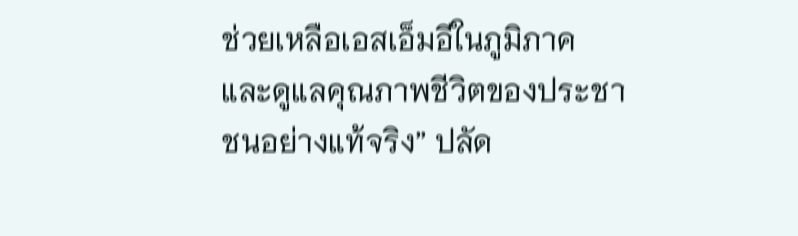ช่วยเหลือเอสเอ็มอีในภูมิภาค และดูแลคุณภาพชีวิตของประชาชนอย่างแท้จริง” ปลัด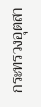กระทรวงอุตสา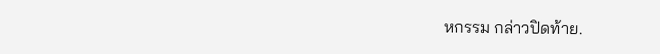หกรรม กล่าวปิดท้าย.